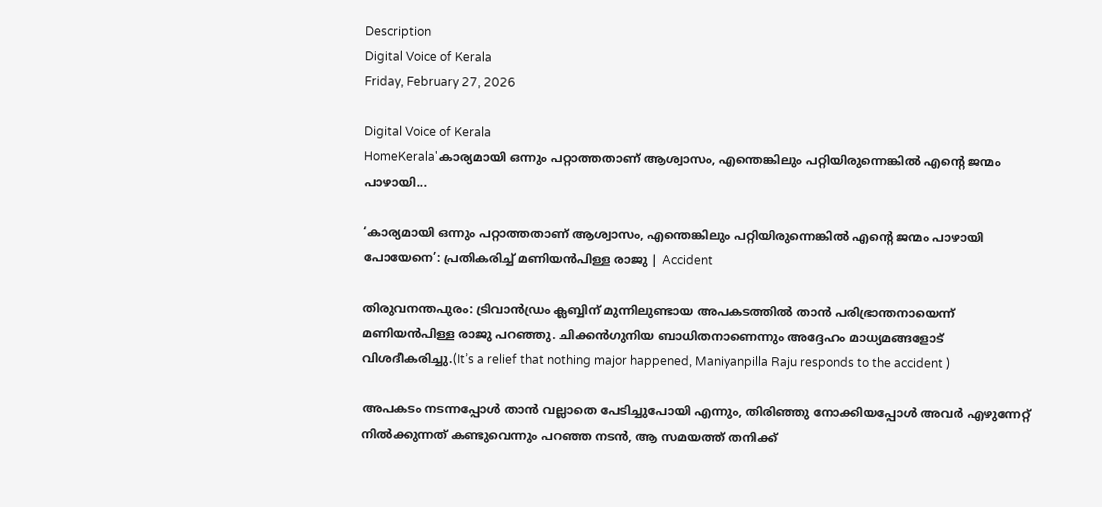Description
Digital Voice of Kerala
Friday, February 27, 2026

Digital Voice of Kerala
HomeKerala'കാര്യമായി ഒന്നും പറ്റാത്തതാണ് ആശ്വാസം, എന്തെങ്കിലും പറ്റിയിരുന്നെങ്കിൽ എൻ്റെ ജന്മം പാഴായി...

‘കാര്യമായി ഒന്നും പറ്റാത്തതാണ് ആശ്വാസം, എന്തെങ്കിലും പറ്റിയിരുന്നെങ്കിൽ എൻ്റെ ജന്മം പാഴായി പോയേനെ’: പ്രതികരിച്ച് മണിയൻപിള്ള രാജു | Accident

തിരുവനന്തപുരം: ട്രിവാൻഡ്രം ക്ലബ്ബിന് മുന്നിലുണ്ടായ അപകടത്തിൽ താൻ പരിഭ്രാന്തനായെന്ന് മണിയൻപിള്ള രാജു പറഞ്ഞു. ചിക്കൻഗുനിയ ബാധിതനാണെന്നും അദ്ദേഹം മാധ്യമങ്ങളോട് വിശദീകരിച്ചു.(It’s a relief that nothing major happened, Maniyanpilla Raju responds to the accident )

അപകടം നടന്നപ്പോൾ താൻ വല്ലാതെ പേടിച്ചുപോയി എന്നും, തിരിഞ്ഞു നോക്കിയപ്പോൾ അവർ എഴുന്നേറ്റ് നിൽക്കുന്നത് കണ്ടുവെന്നും പറഞ്ഞ നടൻ, ആ സമയത്ത് തനിക്ക്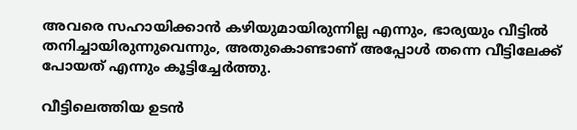അവരെ സഹായിക്കാൻ കഴിയുമായിരുന്നില്ല എന്നും, ഭാര്യയും വീട്ടിൽ തനിച്ചായിരുന്നുവെന്നും, അതുകൊണ്ടാണ് അപ്പോൾ തന്നെ വീട്ടിലേക്ക് പോയത് എന്നും കൂട്ടിച്ചേർത്തു.

വീട്ടിലെത്തിയ ഉടൻ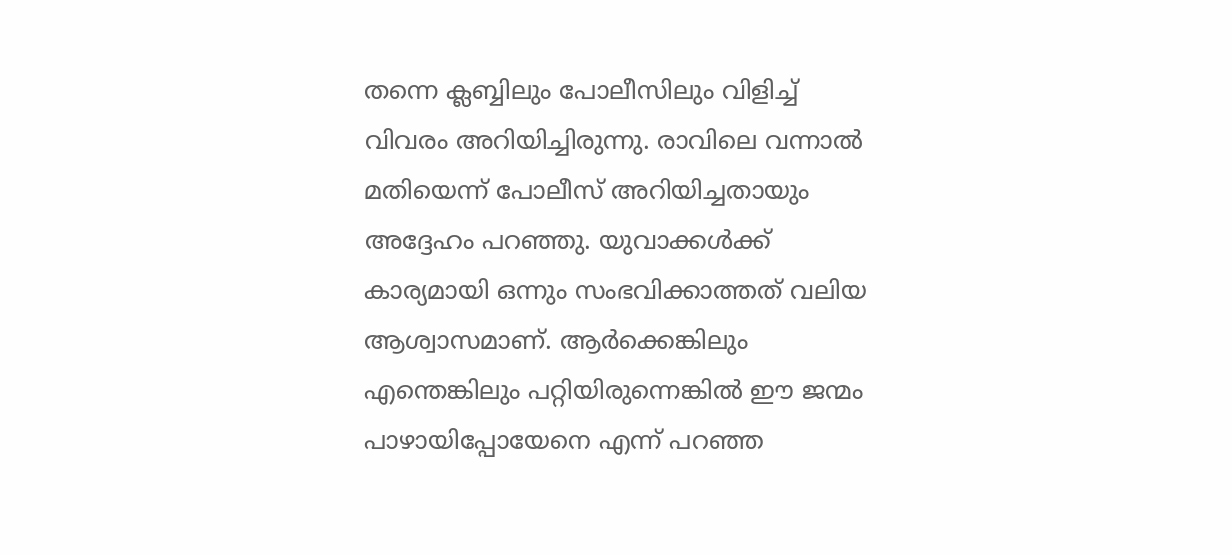തന്നെ ക്ലബ്ബിലും പോലീസിലും വിളിച്ച് വിവരം അറിയിച്ചിരുന്നു. രാവിലെ വന്നാൽ മതിയെന്ന് പോലീസ് അറിയിച്ചതായും അദ്ദേഹം പറഞ്ഞു. യുവാക്കൾക്ക് കാര്യമായി ഒന്നും സംഭവിക്കാത്തത് വലിയ ആശ്വാസമാണ്. ആർക്കെങ്കിലും എന്തെങ്കിലും പറ്റിയിരുന്നെങ്കിൽ ഈ ജന്മം പാഴായിപ്പോയേനെ എന്ന് പറഞ്ഞ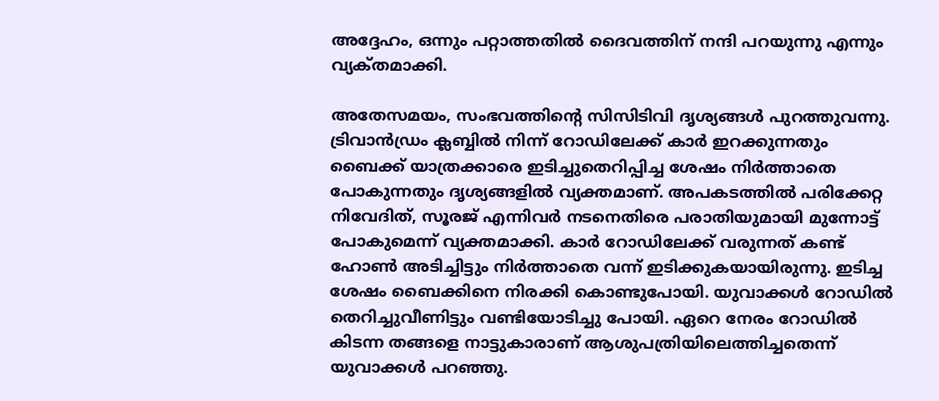അദ്ദേഹം, ഒന്നും പറ്റാത്തതിൽ ദൈവത്തിന് നന്ദി പറയുന്നു എന്നും വ്യക്‌തമാക്കി.

അതേസമയം, സംഭവത്തിൻ്റെ സിസിടിവി ദൃശ്യങ്ങൾ പുറത്തുവന്നു. ട്രിവാൻഡ്രം ക്ലബ്ബിൽ നിന്ന് റോഡിലേക്ക് കാർ ഇറക്കുന്നതും ബൈക്ക് യാത്രക്കാരെ ഇടിച്ചുതെറിപ്പിച്ച ശേഷം നിർത്താതെ പോകുന്നതും ദൃശ്യങ്ങളിൽ വ്യക്തമാണ്. അപകടത്തിൽ പരിക്കേറ്റ നിവേദിത്, സൂരജ് എന്നിവർ നടനെതിരെ പരാതിയുമായി മുന്നോട്ട് പോകുമെന്ന് വ്യക്തമാക്കി. കാർ റോഡിലേക്ക് വരുന്നത് കണ്ട് ഹോൺ അടിച്ചിട്ടും നിർത്താതെ വന്ന് ഇടിക്കുകയായിരുന്നു. ഇടിച്ച ശേഷം ബൈക്കിനെ നിരക്കി കൊണ്ടുപോയി. യുവാക്കൾ റോഡിൽ തെറിച്ചുവീണിട്ടും വണ്ടിയോടിച്ചു പോയി. ഏറെ നേരം റോഡിൽ കിടന്ന തങ്ങളെ നാട്ടുകാരാണ് ആശുപത്രിയിലെത്തിച്ചതെന്ന് യുവാക്കൾ പറഞ്ഞു.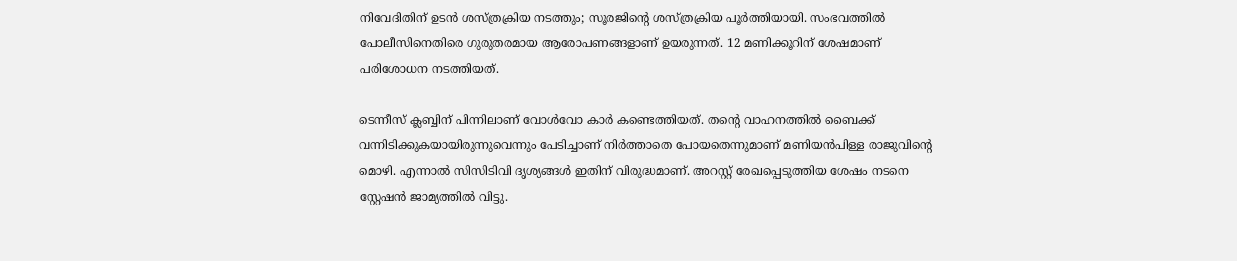നിവേദിതിന് ഉടൻ ശസ്ത്രക്രിയ നടത്തും; സൂരജിന്റെ ശസ്ത്രക്രിയ പൂർത്തിയായി. സംഭവത്തിൽ പോലീസിനെതിരെ ഗുരുതരമായ ആരോപണങ്ങളാണ് ഉയരുന്നത്. 12 മണിക്കൂറിന് ശേഷമാണ് പരിശോധന നടത്തിയത്.

ടെന്നീസ് ക്ലബ്ബിന് പിന്നിലാണ് വോൾവോ കാർ കണ്ടെത്തിയത്. തന്റെ വാഹനത്തിൽ ബൈക്ക് വന്നിടിക്കുകയായിരുന്നുവെന്നും പേടിച്ചാണ് നിർത്താതെ പോയതെന്നുമാണ് മണിയൻപിള്ള രാജുവിന്റെ മൊഴി. എന്നാൽ സിസിടിവി ദൃശ്യങ്ങൾ ഇതിന് വിരുദ്ധമാണ്. അറസ്റ്റ് രേഖപ്പെടുത്തിയ ശേഷം നടനെ സ്റ്റേഷൻ ജാമ്യത്തിൽ വിട്ടു.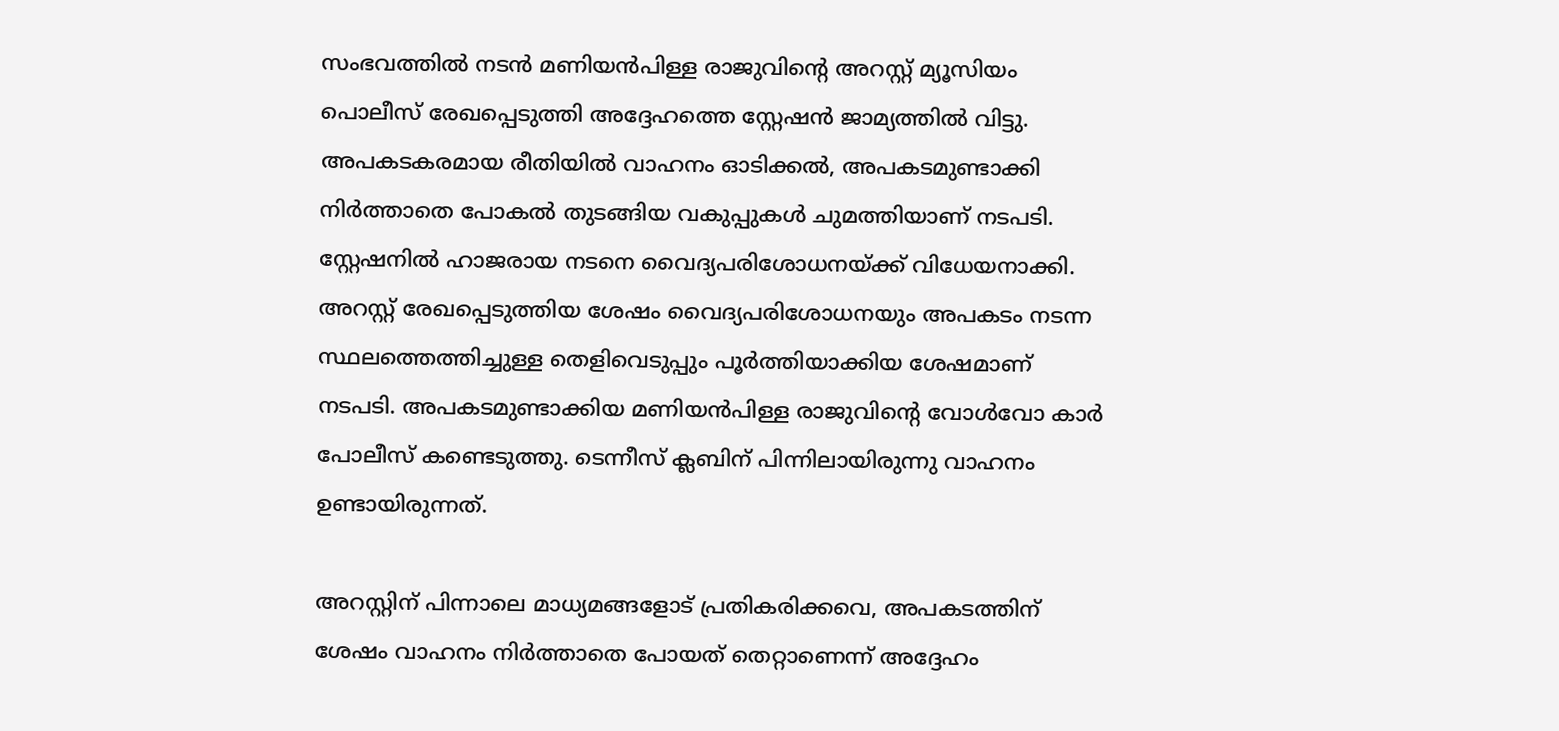സംഭവത്തിൽ നടൻ മണിയൻപിള്ള രാജുവിൻ്റെ അറസ്റ്റ് മ്യൂസിയം പൊലീസ് രേഖപ്പെടുത്തി അദ്ദേഹത്തെ സ്റ്റേഷൻ ജാമ്യത്തിൽ വിട്ടു. അപകടകരമായ രീതിയിൽ വാഹനം ഓടിക്കൽ, അപകടമുണ്ടാക്കി നിർത്താതെ പോകൽ തുടങ്ങിയ വകുപ്പുകൾ ചുമത്തിയാണ് നടപടി. സ്റ്റേഷനിൽ ഹാജരായ നടനെ വൈദ്യപരിശോധനയ്ക്ക് വിധേയനാക്കി. അറസ്റ്റ് രേഖപ്പെടുത്തിയ ശേഷം വൈദ്യപരിശോധനയും അപകടം നടന്ന സ്ഥലത്തെത്തിച്ചുള്ള തെളിവെടുപ്പും പൂർത്തിയാക്കിയ ശേഷമാണ് നടപടി. അപകടമുണ്ടാക്കിയ മണിയൻപിള്ള രാജുവിന്റെ വോൾവോ കാർ പോലീസ് കണ്ടെടുത്തു. ടെന്നീസ് ക്ലബിന് പിന്നിലായിരുന്നു വാഹനം ഉണ്ടായിരുന്നത്.

അറസ്റ്റിന് പിന്നാലെ മാധ്യമങ്ങളോട് പ്രതികരിക്കവെ, അപകടത്തിന് ശേഷം വാഹനം നിർത്താതെ പോയത് തെറ്റാണെന്ന് അദ്ദേഹം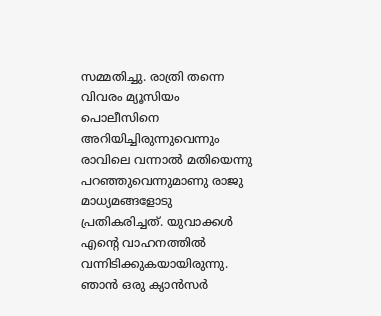സമ്മതിച്ചു. രാത്രി തന്നെ വിവരം മ്യൂസിയം പൊലീസിനെ അറിയിച്ചിരുന്നുവെന്നും രാവിലെ വന്നാല്‍ മതിയെന്നു പറഞ്ഞുവെന്നുമാണു രാജു മാധ്യമങ്ങളോടു പ്രതികരിച്ചത്. യുവാക്കൾ എൻ്റെ വാഹനത്തിൽ വന്നിടിക്കുകയായിരുന്നു. ഞാൻ ഒരു ക്യാൻസർ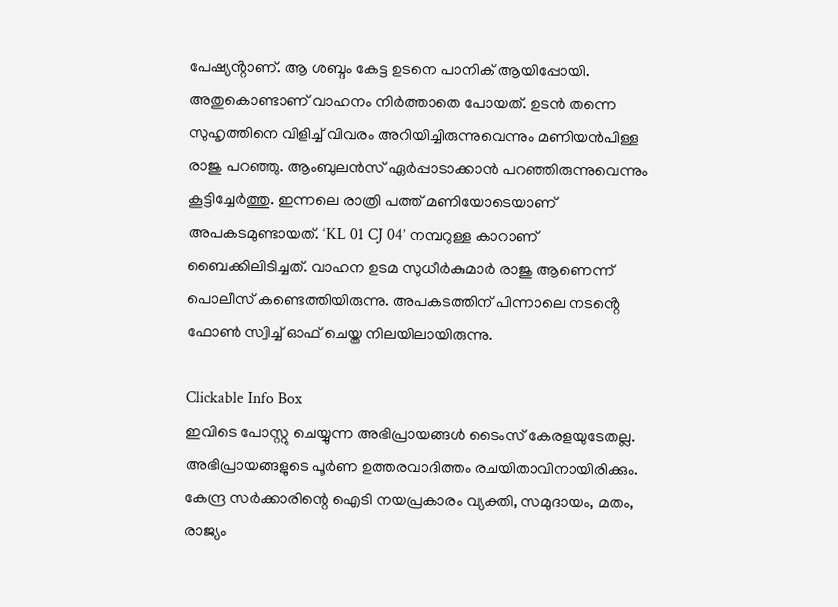പേഷ്യൻ്റാണ്. ആ ശബ്ദം കേട്ട ഉടനെ പാനിക് ആയിപ്പോയി. അതുകൊണ്ടാണ് വാഹനം നിർത്താതെ പോയത്. ഉടൻ തന്നെ സുഹൃത്തിനെ വിളിച്ച് വിവരം അറിയിച്ചിരുന്നുവെന്നും മണിയൻപിള്ള രാജു പറഞ്ഞു. ആംബുലൻസ് ഏർപ്പാടാക്കാൻ പറഞ്ഞിരുന്നുവെന്നും കൂട്ടിച്ചേർത്തു. ഇന്നലെ രാത്രി പത്ത് മണിയോടെയാണ് അപകടമുണ്ടായത്. ‘KL 01 CJ 04’ നമ്പറുള്ള കാറാണ് ബൈക്കിലിടിച്ചത്. വാഹന ഉടമ സുധീർകുമാർ രാജു ആണെന്ന് പൊലീസ് കണ്ടെത്തിയിരുന്നു. അപകടത്തിന് പിന്നാലെ നടൻ്റെ ഫോൺ സ്വിച്ച് ഓഫ് ചെയ്ത നിലയിലായിരുന്നു.

Clickable Info Box
ഇവിടെ പോസ്റ്റു ചെയ്യുന്ന അഭിപ്രായങ്ങൾ ടൈംസ് കേരളയുടേതല്ല. അഭിപ്രായങ്ങളുടെ പൂർണ ഉത്തരവാദിത്തം രചയിതാവിനായിരിക്കും. കേന്ദ്ര സർക്കാരിന്റെ ഐടി നയപ്രകാരം വ്യക്തി, സമുദായം, മതം, രാജ്യം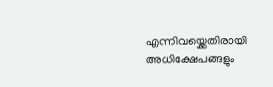എന്നിവയ്ക്കെതിരായി അധിക്ഷേപങ്ങളും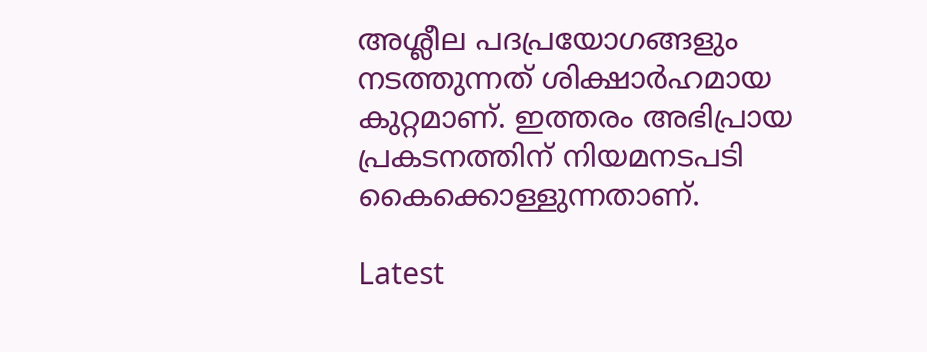അശ്ലീല പദപ്രയോഗങ്ങളും നടത്തുന്നത് ശിക്ഷാർഹമായ കുറ്റമാണ്. ഇത്തരം അഭിപ്രായ പ്രകടനത്തിന് നിയമനടപടി കൈക്കൊള്ളുന്നതാണ്.

Latest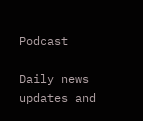Podcast

Daily news updates and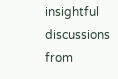insightful discussions from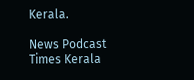Kerala.

News Podcast
Times Kerala